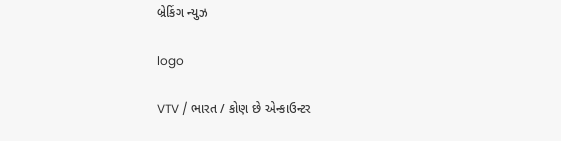બ્રેકિંગ ન્યુઝ

logo

VTV / ભારત / કોણ છે એન્કાઉન્ટર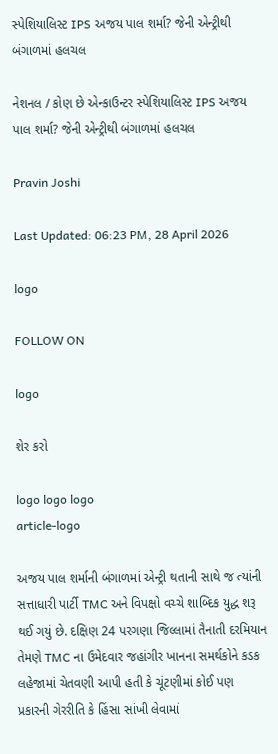સ્પેશિયાલિસ્ટ IPS અજય પાલ શર્મા? જેની એન્ટ્રીથી બંગાળમાં હલચલ

નેશનલ / કોણ છે એન્કાઉન્ટર સ્પેશિયાલિસ્ટ IPS અજય પાલ શર્મા? જેની એન્ટ્રીથી બંગાળમાં હલચલ

Pravin Joshi

Last Updated: 06:23 PM, 28 April 2026

logo

FOLLOW ON

logo

શેર કરો

logo logo logo
article-logo

અજય પાલ શર્માની બંગાળમાં એન્ટ્રી થતાની સાથે જ ત્યાંની સત્તાધારી પાર્ટી TMC અને વિપક્ષો વચ્ચે શાબ્દિક યુદ્ધ શરૂ થઈ ગયું છે. દક્ષિણ 24 પરગણા જિલ્લામાં તૈનાતી દરમિયાન તેમણે TMC ના ઉમેદવાર જહાંગીર ખાનના સમર્થકોને કડક લહેજામાં ચેતવણી આપી હતી કે ચૂંટણીમાં કોઈ પણ પ્રકારની ગેરરીતિ કે હિંસા સાંખી લેવામાં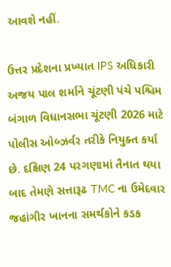આવશે નહીં.

ઉત્તર પ્રદેશના પ્રખ્યાત IPS અધિકારી અજય પાલ શર્માને ચૂંટણી પંચે પશ્ચિમ બંગાળ વિધાનસભા ચૂંટણી 2026 માટે પોલીસ ઓબ્ઝર્વર તરીકે નિયુક્ત કર્યા છે. દક્ષિણ 24 પરગણામાં તૈનાત થયા બાદ તેમણે સત્તારૂઢ TMC ના ઉમેદવાર જહાંગીર ખાનના સમર્થકોને કડક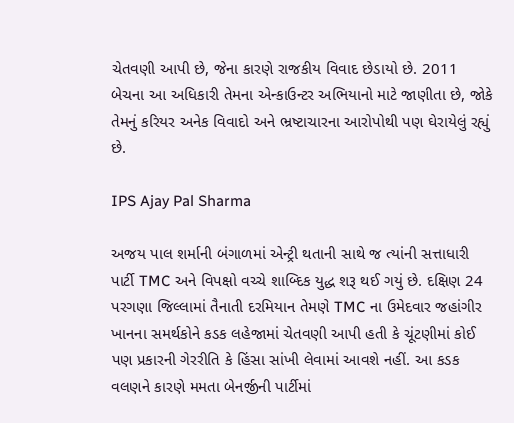ચેતવણી આપી છે, જેના કારણે રાજકીય વિવાદ છેડાયો છે. 2011 બેચના આ અધિકારી તેમના એન્કાઉન્ટર અભિયાનો માટે જાણીતા છે, જોકે તેમનું કરિયર અનેક વિવાદો અને ભ્રષ્ટાચારના આરોપોથી પણ ઘેરાયેલું રહ્યું છે.

IPS Ajay Pal Sharma

અજય પાલ શર્માની બંગાળમાં એન્ટ્રી થતાની સાથે જ ત્યાંની સત્તાધારી પાર્ટી TMC અને વિપક્ષો વચ્ચે શાબ્દિક યુદ્ધ શરૂ થઈ ગયું છે. દક્ષિણ 24 પરગણા જિલ્લામાં તૈનાતી દરમિયાન તેમણે TMC ના ઉમેદવાર જહાંગીર ખાનના સમર્થકોને કડક લહેજામાં ચેતવણી આપી હતી કે ચૂંટણીમાં કોઈ પણ પ્રકારની ગેરરીતિ કે હિંસા સાંખી લેવામાં આવશે નહીં. આ કડક વલણને કારણે મમતા બેનર્જીની પાર્ટીમાં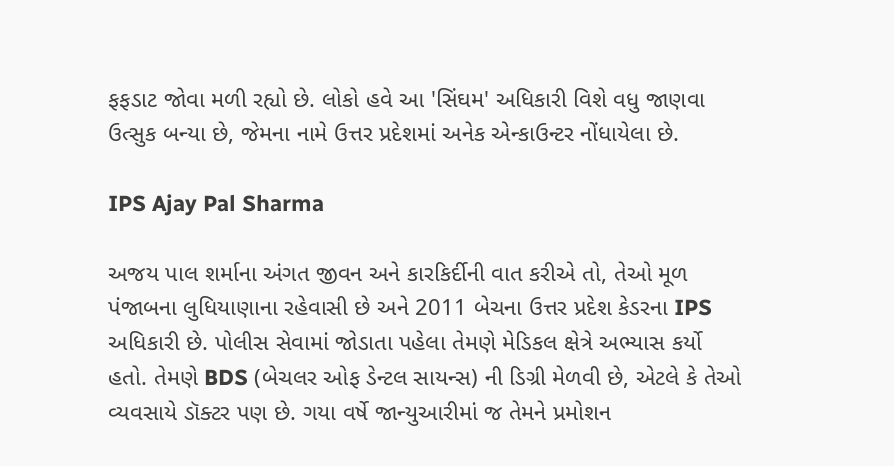ફફડાટ જોવા મળી રહ્યો છે. લોકો હવે આ 'સિંઘમ' અધિકારી વિશે વધુ જાણવા ઉત્સુક બન્યા છે, જેમના નામે ઉત્તર પ્રદેશમાં અનેક એન્કાઉન્ટર નોંધાયેલા છે.

IPS Ajay Pal Sharma

અજય પાલ શર્માના અંગત જીવન અને કારકિર્દીની વાત કરીએ તો, તેઓ મૂળ પંજાબના લુધિયાણાના રહેવાસી છે અને 2011 બેચના ઉત્તર પ્રદેશ કેડરના IPS અધિકારી છે. પોલીસ સેવામાં જોડાતા પહેલા તેમણે મેડિકલ ક્ષેત્રે અભ્યાસ કર્યો હતો. તેમણે BDS (બેચલર ઓફ ડેન્ટલ સાયન્સ) ની ડિગ્રી મેળવી છે, એટલે કે તેઓ વ્યવસાયે ડૉક્ટર પણ છે. ગયા વર્ષે જાન્યુઆરીમાં જ તેમને પ્રમોશન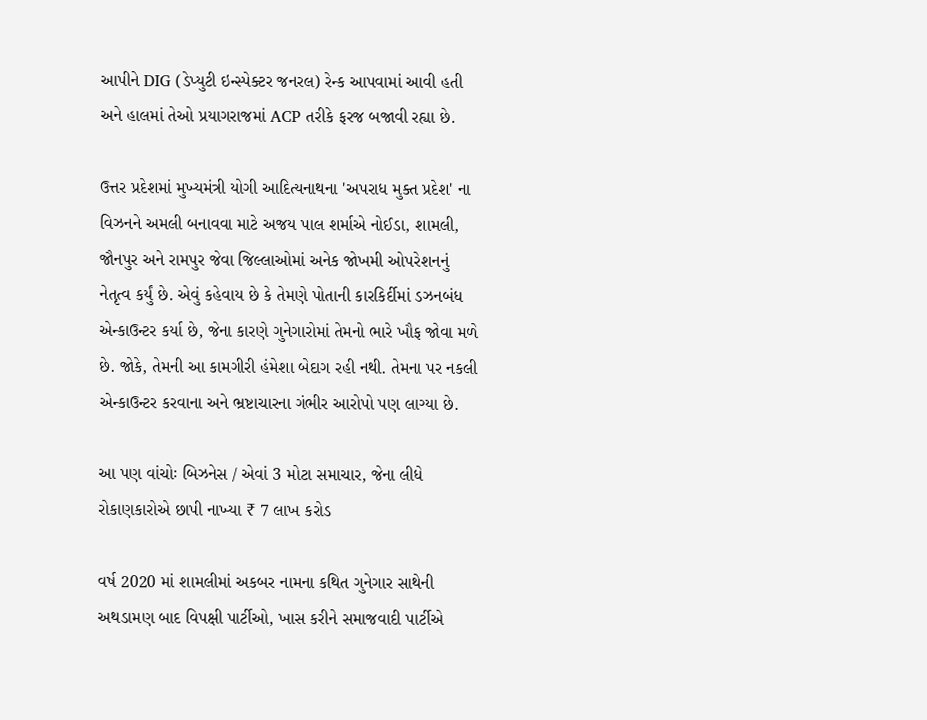આપીને DIG (ડેપ્યુટી ઇન્સ્પેક્ટર જનરલ) રેન્ક આપવામાં આવી હતી અને હાલમાં તેઓ પ્રયાગરાજમાં ACP તરીકે ફરજ બજાવી રહ્યા છે.

ઉત્તર પ્રદેશમાં મુખ્યમંત્રી યોગી આદિત્યનાથના 'અપરાધ મુક્ત પ્રદેશ' ના વિઝનને અમલી બનાવવા માટે અજય પાલ શર્માએ નોઈડા, શામલી, જૌનપુર અને રામપુર જેવા જિલ્લાઓમાં અનેક જોખમી ઓપરેશનનું નેતૃત્વ કર્યું છે. એવું કહેવાય છે કે તેમણે પોતાની કારકિર્દીમાં ડઝનબંધ એન્કાઉન્ટર કર્યા છે, જેના કારણે ગુનેગારોમાં તેમનો ભારે ખૌફ જોવા મળે છે. જોકે, તેમની આ કામગીરી હંમેશા બેદાગ રહી નથી. તેમના પર નકલી એન્કાઉન્ટર કરવાના અને ભ્રષ્ટાચારના ગંભીર આરોપો પણ લાગ્યા છે.

આ પણ વાંચોઃ બિઝનેસ / એવાં 3 મોટા સમાચાર, જેના લીધે રોકાણકારોએ છાપી નાખ્યા ₹ 7 લાખ કરોડ

વર્ષ 2020 માં શામલીમાં અકબર નામના કથિત ગુનેગાર સાથેની અથડામણ બાદ વિપક્ષી પાર્ટીઓ, ખાસ કરીને સમાજવાદી પાર્ટીએ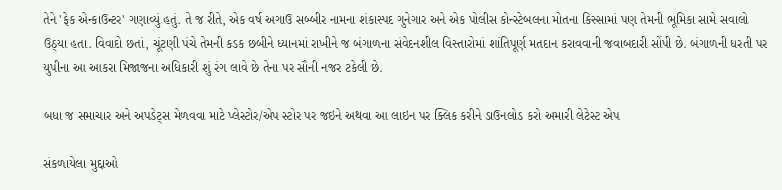તેને 'ફેક એન્કાઉન્ટર' ગણાવ્યું હતું. તે જ રીતે, એક વર્ષ અગાઉ સબ્બીર નામના શંકાસ્પદ ગુનેગાર અને એક પોલીસ કોન્સ્ટેબલના મોતના કિસ્સામાં પણ તેમની ભૂમિકા સામે સવાલો ઉઠ્યા હતા. વિવાદો છતાં, ચૂંટણી પંચે તેમની કડક છબીને ધ્યાનમાં રાખીને જ બંગાળના સંવેદનશીલ વિસ્તારોમાં શાંતિપૂર્ણ મતદાન કરાવવાની જવાબદારી સોંપી છે. બંગાળની ધરતી પર યુપીના આ આકરા મિજાજના અધિકારી શું રંગ લાવે છે તેના પર સૌની નજર ટકેલી છે.

બધા જ સમાચાર અને અપડેટ્સ મેળવવા માટે પ્લેસ્ટોર/એપ સ્ટોર પર જઇને અથવા આ લાઇન પર ક્લિક કરીને ડાઉનલોડ કરો અમારી લેટેસ્ટ એપ

સંકળાયેલા મુદ્દાઓ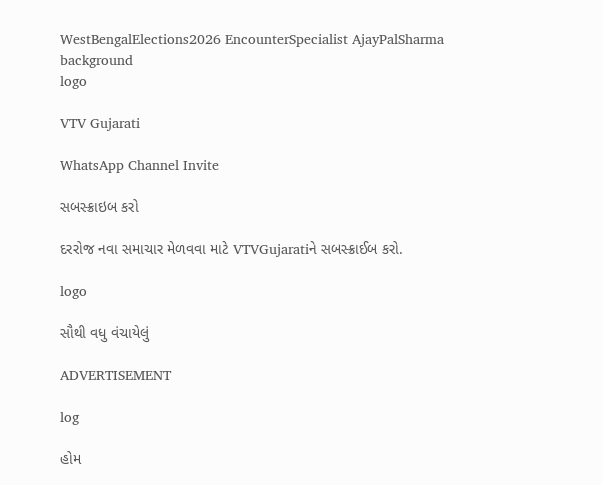WestBengalElections2026 EncounterSpecialist AjayPalSharma
background
logo

VTV Gujarati

WhatsApp Channel Invite

સબસ્ક્રાઇબ કરો

દરરોજ નવા સમાચાર મેળવવા માટે VTVGujaratiને સબસ્ક્રાઈબ કરો.

logo

સૌથી વધુ વંચાયેલું

ADVERTISEMENT

log

હોમ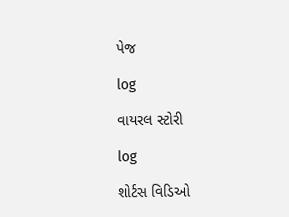પેજ

log

વાયરલ સ્ટોરી

log

શોર્ટસ વિડિઓ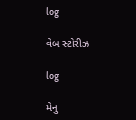log

વેબ સ્ટોરીઝ

log

મેનુ